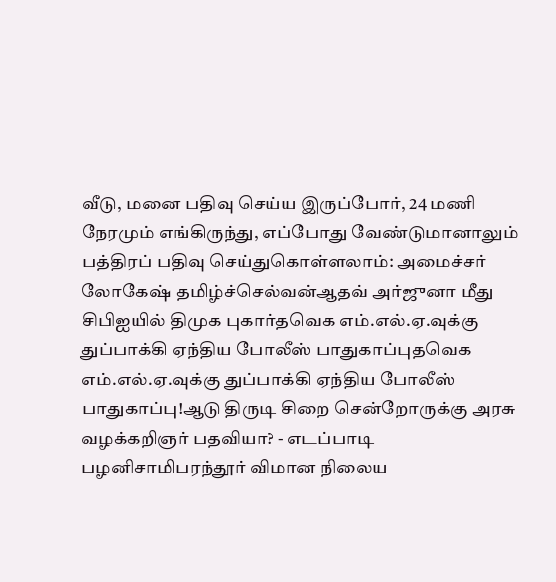வீடு, மனை பதிவு செய்ய இருப்போர், 24 மணி நேரமும் எங்கிருந்து, எப்போது வேண்டுமானாலும் பத்திரப் பதிவு செய்துகொள்ளலாம்: அமைச்சர் லோகேஷ் தமிழ்ச்செல்வன்ஆதவ் அர்ஜுனா மீது சிபிஐயில் திமுக புகார்தவெக எம்.எல்.ஏ.வுக்கு துப்பாக்கி ஏந்திய போலீஸ் பாதுகாப்புதவெக எம்.எல்.ஏ.வுக்கு துப்பாக்கி ஏந்திய போலீஸ் பாதுகாப்பு!ஆடு திருடி சிறை சென்றோருக்கு அரசு வழக்கறிஞர் பதவியா? - எடப்பாடி பழனிசாமிபரந்தூர் விமான நிலைய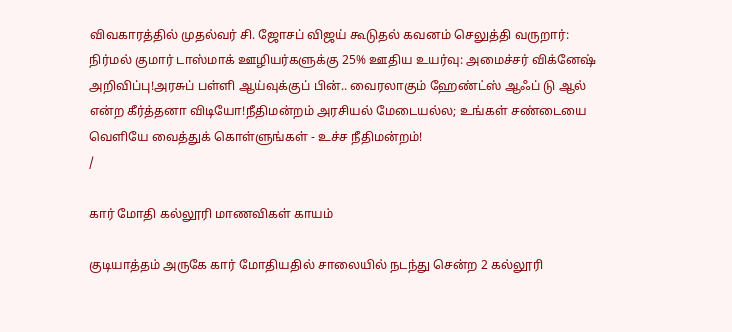விவகாரத்தில் முதல்வர் சி. ஜோசப் விஜய் கூடுதல் கவனம் செலுத்தி வருறார்: நிர்மல் குமார் டாஸ்மாக் ஊழியர்களுக்கு 25% ஊதிய உயர்வு: அமைச்சர் விக்னேஷ் அறிவிப்பு!அரசுப் பள்ளி ஆய்வுக்குப் பின்.. வைரலாகும் ஹேண்ட்ஸ் ஆஃப் டு ஆல் என்ற கீர்த்தனா விடியோ!நீதிமன்றம் அரசியல் மேடையல்ல; உங்கள் சண்டையை வெளியே வைத்துக் கொள்ளுங்கள் - உச்ச நீதிமன்றம்!
/

கார் மோதி கல்லூரி மாணவிகள் காயம்

குடியாத்தம் அருகே கார் மோதியதில் சாலையில் நடந்து சென்ற 2 கல்லூரி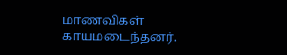மாணவிகள் காயமடைந்தனர்.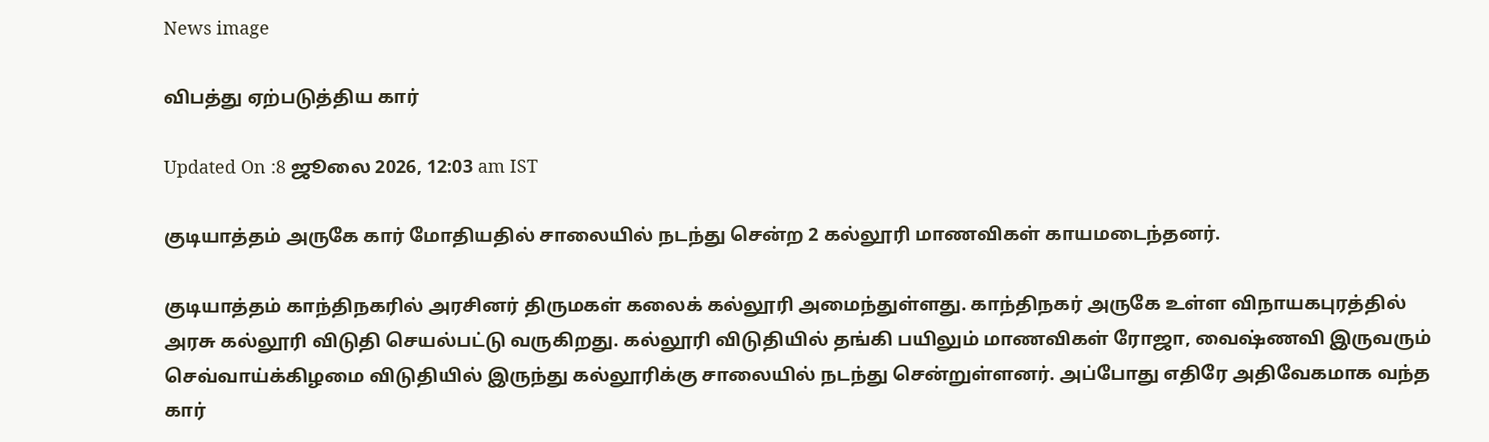News image

விபத்து ஏற்படுத்திய கார்

Updated On :8 ஜூலை 2026, 12:03 am IST

குடியாத்தம் அருகே கார் மோதியதில் சாலையில் நடந்து சென்ற 2 கல்லூரி மாணவிகள் காயமடைந்தனர்.

குடியாத்தம் காந்திநகரில் அரசினர் திருமகள் கலைக் கல்லூரி அமைந்துள்ளது. காந்திநகர் அருகே உள்ள விநாயகபுரத்தில் அரசு கல்லூரி விடுதி செயல்பட்டு வருகிறது. கல்லூரி விடுதியில் தங்கி பயிலும் மாணவிகள் ரோஜா, வைஷ்ணவி இருவரும் செவ்வாய்க்கிழமை விடுதியில் இருந்து கல்லூரிக்கு சாலையில் நடந்து சென்றுள்ளனர். அப்போது எதிரே அதிவேகமாக வந்த கார்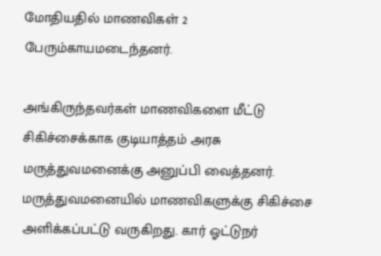மோதியதில் மாணவிகள் 2 பேரும்காயமடைந்தனர்.

அங்கிருந்தவர்கள் மாணவிகளை மீட்டு சிகிச்சைக்காக குடியாத்தம் அரசு மருத்துவமனைக்கு அனுப்பி வைத்தனர். மருத்துவமனையில் மாணவிகளுக்கு சிகிச்சை அளிக்கப்பட்டு வருகிறது. கார் ஓட்டுநர்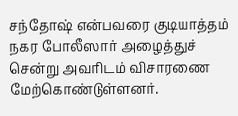சந்தோஷ் என்பவரை குடியாத்தம் நகர போலீஸார் அழைத்துச் சென்று அவரிடம் விசாரணை மேற்கொண்டுள்ளனர்.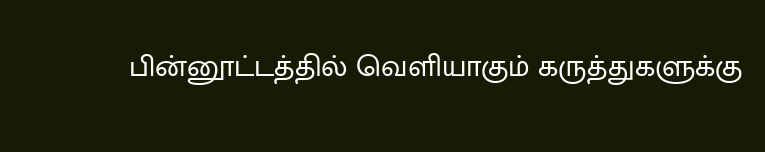பின்னூட்டத்தில் வெளியாகும் கருத்துகளுக்கு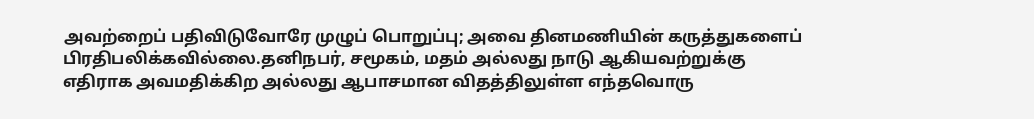அவற்றைப் பதிவிடுவோரே முழுப் பொறுப்பு; அவை தினமணியின் கருத்துகளைப் பிரதிபலிக்கவில்லை.தனிநபர், சமூகம், மதம் அல்லது நாடு ஆகியவற்றுக்கு எதிராக அவமதிக்கிற அல்லது ஆபாசமான விதத்திலுள்ள எந்தவொரு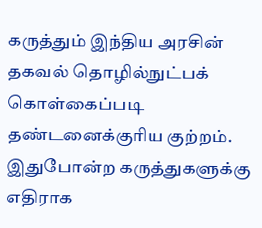கருத்தும் இந்திய அரசின் தகவல் தொழில்நுட்பக் கொள்கைப்படி தண்டனைக்குரிய குற்றம். இதுபோன்ற கருத்துகளுக்கு எதிராக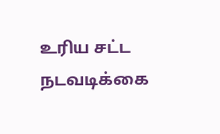உரிய சட்ட நடவடிக்கை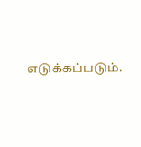எடுக்கப்படும்.